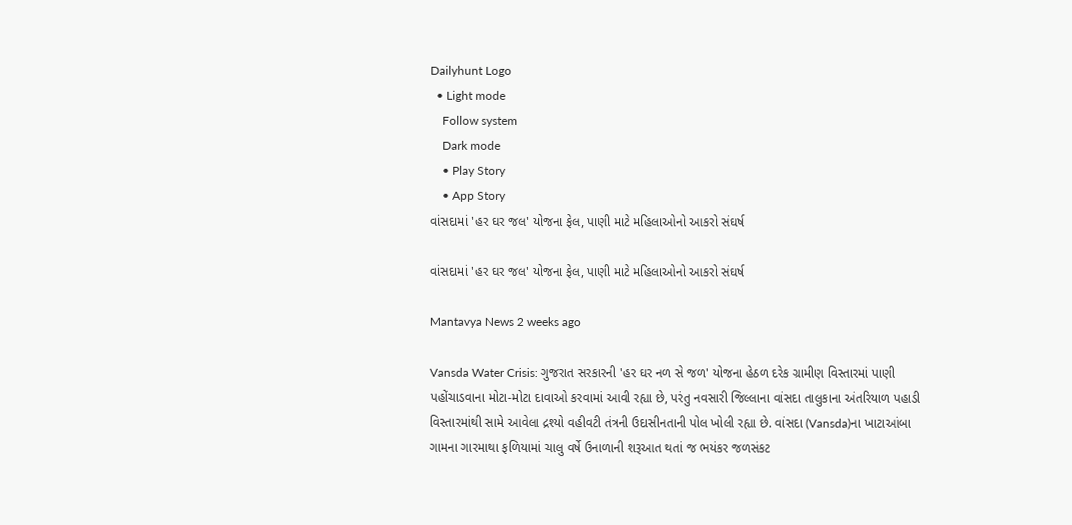Dailyhunt Logo
  • Light mode
    Follow system
    Dark mode
    • Play Story
    • App Story
વાંસદામાં 'હર ઘર જલ' યોજના ફેલ, પાણી માટે મહિલાઓનો આકરો સંઘર્ષ

વાંસદામાં 'હર ઘર જલ' યોજના ફેલ, પાણી માટે મહિલાઓનો આકરો સંઘર્ષ

Mantavya News 2 weeks ago

Vansda Water Crisis: ગુજરાત સરકારની 'હર ઘર નળ સે જળ' યોજના હેઠળ દરેક ગ્રામીણ વિસ્તારમાં પાણી પહોંચાડવાના મોટા-મોટા દાવાઓ કરવામાં આવી રહ્યા છે, પરંતુ નવસારી જિલ્લાના વાંસદા તાલુકાના અંતરિયાળ પહાડી વિસ્તારમાંથી સામે આવેલા દ્રશ્યો વહીવટી તંત્રની ઉદાસીનતાની પોલ ખોલી રહ્યા છે. વાંસદા (Vansda)ના ખાટાઆંબા ગામના ગારમાથા ફળિયામાં ચાલુ વર્ષે ઉનાળાની શરૂઆત થતાં જ ભયંકર જળસંકટ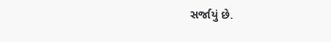સર્જાયું છે.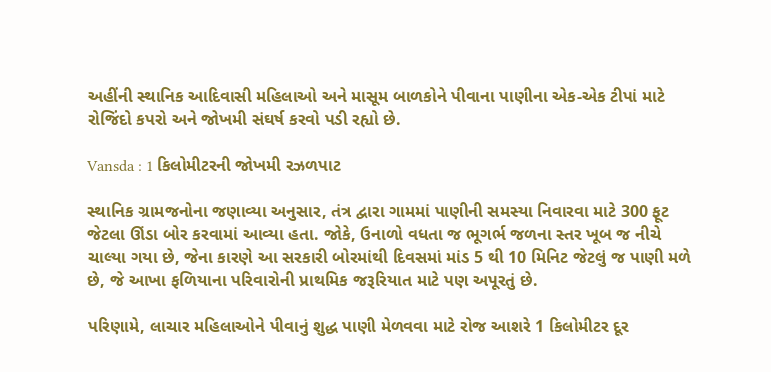અહીંની સ્થાનિક આદિવાસી મહિલાઓ અને માસૂમ બાળકોને પીવાના પાણીના એક-એક ટીપાં માટે રોજિંદો કપરો અને જોખમી સંઘર્ષ કરવો પડી રહ્યો છે.

Vansda : 1 કિલોમીટરની જોખમી રઝળપાટ

સ્થાનિક ગ્રામજનોના જણાવ્યા અનુસાર, તંત્ર દ્વારા ગામમાં પાણીની સમસ્યા નિવારવા માટે 300 ફૂટ જેટલા ઊંડા બોર કરવામાં આવ્યા હતા. જોકે, ઉનાળો વધતા જ ભૂગર્ભ જળના સ્તર ખૂબ જ નીચે ચાલ્યા ગયા છે, જેના કારણે આ સરકારી બોરમાંથી દિવસમાં માંડ 5 થી 10 મિનિટ જેટલું જ પાણી મળે છે, જે આખા ફળિયાના પરિવારોની પ્રાથમિક જરૂરિયાત માટે પણ અપૂરતું છે.

પરિણામે, લાચાર મહિલાઓને પીવાનું શુદ્ધ પાણી મેળવવા માટે રોજ આશરે 1 કિલોમીટર દૂર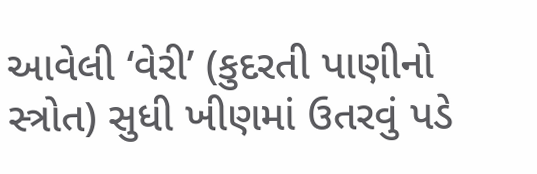આવેલી ‘વેરી’ (કુદરતી પાણીનો સ્ત્રોત) સુધી ખીણમાં ઉતરવું પડે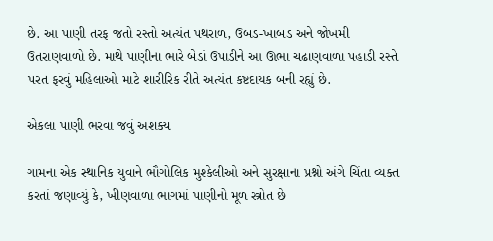છે. આ પાણી તરફ જતો રસ્તો અત્યંત પથરાળ, ઉબડ-ખાબડ અને જોખમી ઉતરાણવાળો છે. માથે પાણીના ભારે બેડાં ઉપાડીને આ ઊભા ચઢાણવાળા પહાડી રસ્તે પરત ફરવું મહિલાઓ માટે શારીરિક રીતે અત્યંત કષ્ટદાયક બની રહ્યું છે.

એકલા પાણી ભરવા જવું અશક્ય

ગામના એક સ્થાનિક યુવાને ભૌગોલિક મુશ્કેલીઓ અને સુરક્ષાના પ્રશ્નો અંગે ચિંતા વ્યક્ત કરતાં જણાવ્યું કે, ખીણવાળા ભાગમાં પાણીનો મૂળ સ્ત્રોત છે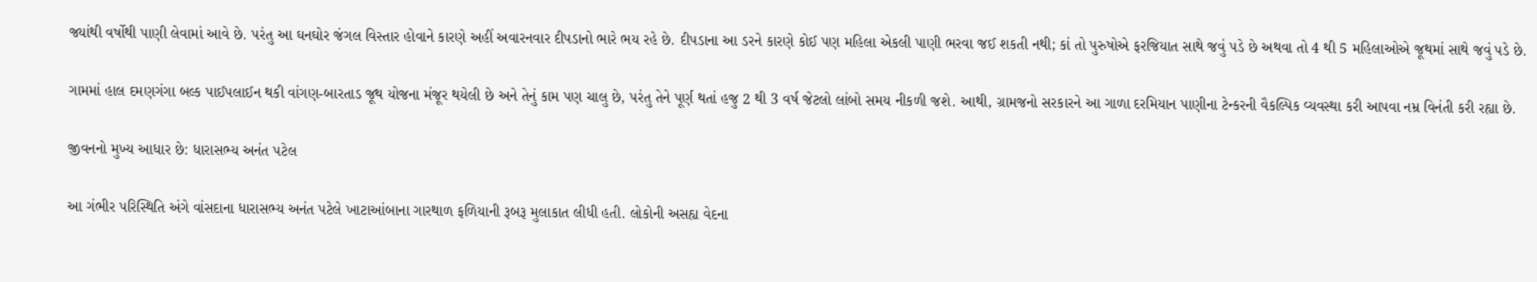જ્યાંથી વર્ષોથી પાણી લેવામાં આવે છે. પરંતુ આ ઘનઘોર જંગલ વિસ્તાર હોવાને કારણે અહીં અવારનવાર દીપડાનો ભારે ભય રહે છે. દીપડાના આ ડરને કારણે કોઈ પણ મહિલા એકલી પાણી ભરવા જઈ શકતી નથી; કાં તો પુરુષોએ ફરજિયાત સાથે જવું પડે છે અથવા તો 4 થી 5 મહિલાઓએ જૂથમાં સાથે જવું પડે છે.

ગામમાં હાલ દમણગંગા બલ્ક પાઈપલાઈન થકી વાંગણ-બારતાડ જૂથ યોજના મંજૂર થયેલી છે અને તેનું કામ પણ ચાલુ છે, પરંતુ તેને પૂર્ણ થતાં હજુ 2 થી 3 વર્ષ જેટલો લાંબો સમય નીકળી જશે. આથી, ગ્રામજનો સરકારને આ ગાળા દરમિયાન પાણીના ટેન્કરની વૈકલ્પિક વ્યવસ્થા કરી આપવા નમ્ર વિનંતી કરી રહ્યા છે.

જીવનનો મુખ્ય આધાર છે: ધારાસભ્ય અનંત પટેલ

આ ગંભીર પરિસ્થિતિ અંગે વાંસદાના ધારાસભ્ય અનંત પટેલે ખાટાઆંબાના ગારથાળ ફળિયાની રૂબરૂ મુલાકાત લીધી હતી. લોકોની અસહ્ય વેદના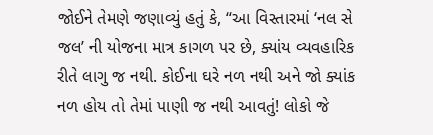જોઈને તેમણે જણાવ્યું હતું કે, “આ વિસ્તારમાં ‘નલ સે જલ’ ની યોજના માત્ર કાગળ પર છે, ક્યાંય વ્યવહારિક રીતે લાગુ જ નથી. કોઈના ઘરે નળ નથી અને જો ક્યાંક નળ હોય તો તેમાં પાણી જ નથી આવતું! લોકો જે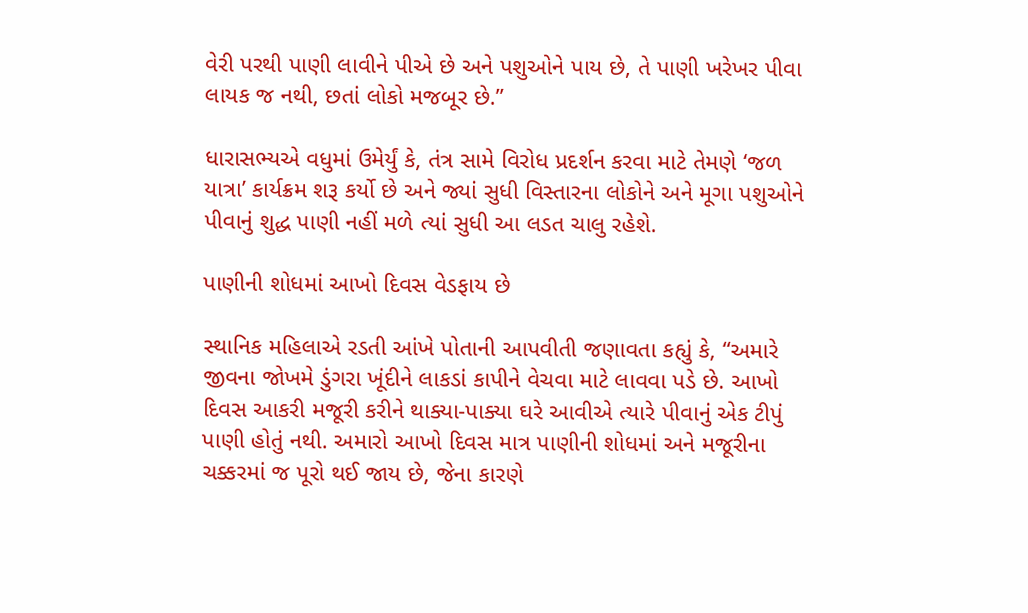વેરી પરથી પાણી લાવીને પીએ છે અને પશુઓને પાય છે, તે પાણી ખરેખર પીવા લાયક જ નથી, છતાં લોકો મજબૂર છે.”

ધારાસભ્યએ વધુમાં ઉમેર્યું કે, તંત્ર સામે વિરોધ પ્રદર્શન કરવા માટે તેમણે ‘જળ યાત્રા’ કાર્યક્રમ શરૂ કર્યો છે અને જ્યાં સુધી વિસ્તારના લોકોને અને મૂગા પશુઓને પીવાનું શુદ્ધ પાણી નહીં મળે ત્યાં સુધી આ લડત ચાલુ રહેશે.

પાણીની શોધમાં આખો દિવસ વેડફાય છે

સ્થાનિક મહિલાએ રડતી આંખે પોતાની આપવીતી જણાવતા કહ્યું કે, “અમારે જીવના જોખમે ડુંગરા ખૂંદીને લાકડાં કાપીને વેચવા માટે લાવવા પડે છે. આખો દિવસ આકરી મજૂરી કરીને થાક્યા-પાક્યા ઘરે આવીએ ત્યારે પીવાનું એક ટીપું પાણી હોતું નથી. અમારો આખો દિવસ માત્ર પાણીની શોધમાં અને મજૂરીના ચક્કરમાં જ પૂરો થઈ જાય છે, જેના કારણે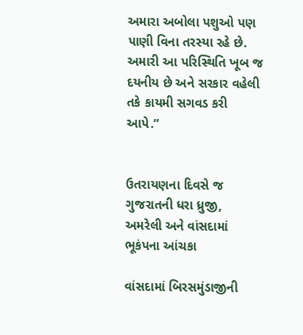અમારા અબોલા પશુઓ પણ પાણી વિના તરસ્યા રહે છે. અમારી આ પરિસ્થિતિ ખૂબ જ દયનીય છે અને સરકાર વહેલી તકે કાયમી સગવડ કરી આપે.”


ઉતરાયણના દિવસે જ ગુજરાતની ધરા ધ્રુજી, અમરેલી અને વાંસદામાં ભૂકંપના આંચકા

વાંસદામાં બિરસમુંડાજીની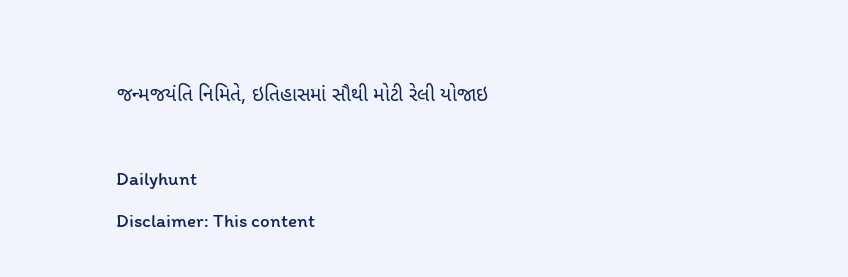જન્મજયંતિ નિમિતે, ઇતિહાસમાં સૌથી મોટી રેલી યોજાઇ

Dailyhunt
Disclaimer: This content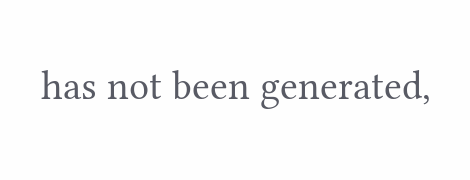has not been generated,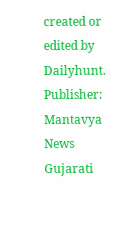created or edited by Dailyhunt. Publisher: Mantavya News Gujarati